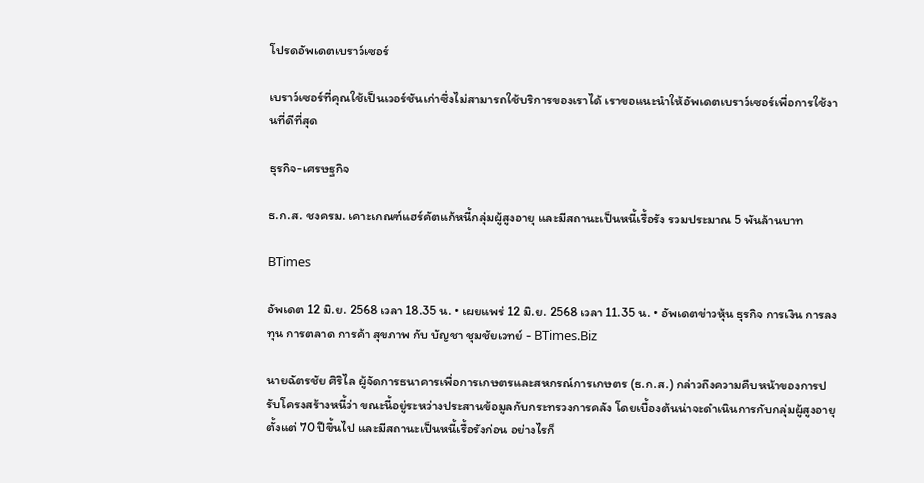โปรดอัพเดตเบราว์เซอร์

เบราว์เซอร์ที่คุณใช้เป็นเวอร์ชันเก่าซึ่งไม่สามารถใช้บริการของเราได้ เราขอแนะนำให้อัพเดตเบราว์เซอร์เพื่อการใช้งานที่ดีที่สุด

ธุรกิจ-เศรษฐกิจ

ธ.ก.ส. ชงครม. เคาะเกณฑ์แฮร์คัตแก้หนี้กลุ่มผู้สูงอายุ และมีสถานะเป็นหนี้เรื้อรัง รวมประมาณ 5 พันล้านบาท

BTimes

อัพเดต 12 มิ.ย. 2568 เวลา 18.35 น. • เผยแพร่ 12 มิ.ย. 2568 เวลา 11.35 น. • อัพเดตข่าวหุ้น ธุรกิจ การเงิน การลงทุน การตลาด การค้า สุขภาพ กับ บัญชา ชุมชัยเวทย์ - BTimes.Biz

นายฉัตรชัย ศิริไล ผู้จัดการธนาคารเพื่อการเกษตรและสหกรณ์การเกษตร (ธ.ก.ส.) กล่าวถึงความคืบหน้าของการปรับโครงสร้างหนี้ว่า ขณะนี้อยู่ระหว่างประสานข้อมูลกับกระทรวงการคลัง โดยเบื้องต้นน่าจะดำเนินการกับกลุ่มผู้สูงอายุตั้งแต่ 70 ปีขึ้นไป และมีสถานะเป็นหนี้เรื้อรังก่อน อย่างไรก็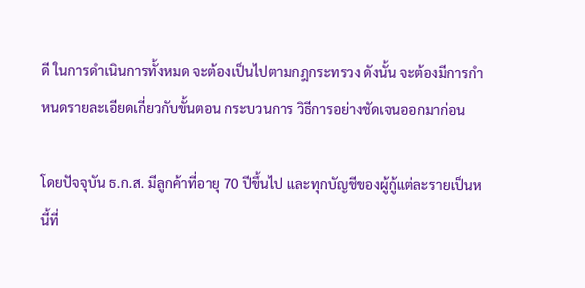ดี ในการดำเนินการทั้งหมด จะต้องเป็นไปตามกฎกระทรวง ดังนั้น จะต้องมีการกำหนดรายละเอียดเกี่ยวกับขั้นตอน กระบวนการ วิธีการอย่างชัดเจนออกมาก่อน

โดยปัจจุบัน ธ.ก.ส. มีลูกค้าที่อายุ 70 ปีขึ้นไป และทุกบัญชีของผู้กู้แต่ละรายเป็นหนี้ที่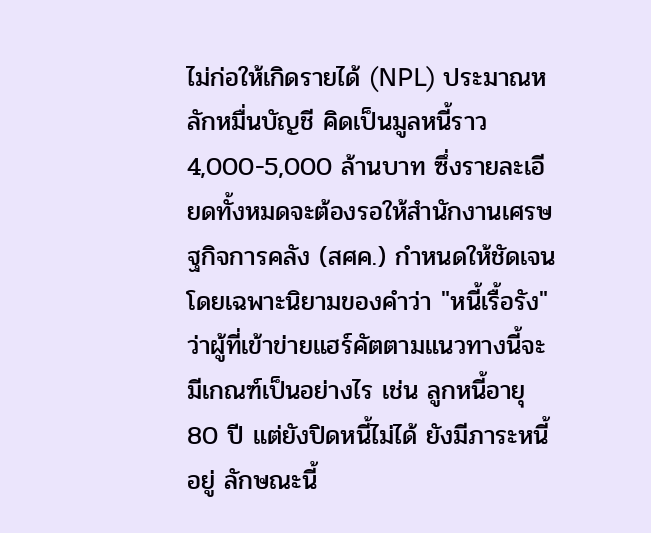ไม่ก่อให้เกิดรายได้ (NPL) ประมาณหลักหมื่นบัญชี คิดเป็นมูลหนี้ราว 4,000-5,000 ล้านบาท ซึ่งรายละเอียดทั้งหมดจะต้องรอให้สำนักงานเศรษฐกิจการคลัง (สศค.) กำหนดให้ชัดเจน โดยเฉพาะนิยามของคำว่า "หนี้เรื้อรัง" ว่าผู้ที่เข้าข่ายแฮร์คัตตามแนวทางนี้จะมีเกณฑ์เป็นอย่างไร เช่น ลูกหนี้อายุ 80 ปี แต่ยังปิดหนี้ไม่ได้ ยังมีภาระหนี้อยู่ ลักษณะนี้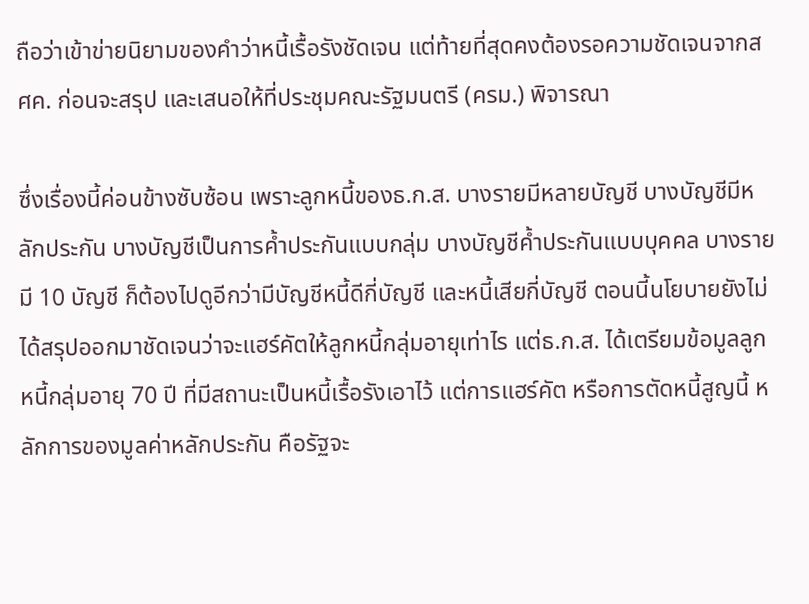ถือว่าเข้าข่ายนิยามของคำว่าหนี้เรื้อรังชัดเจน แต่ท้ายที่สุดคงต้องรอความชัดเจนจากสศค. ก่อนจะสรุป และเสนอให้ที่ประชุมคณะรัฐมนตรี (ครม.) พิจารณา

ซึ่งเรื่องนี้ค่อนข้างซับซ้อน เพราะลูกหนี้ของธ.ก.ส. บางรายมีหลายบัญชี บางบัญชีมีหลักประกัน บางบัญชีเป็นการค้ำประกันแบบกลุ่ม บางบัญชีค้ำประกันแบบบุคคล บางรายมี 10 บัญชี ก็ต้องไปดูอีกว่ามีบัญชีหนี้ดีกี่บัญชี และหนี้เสียกี่บัญชี ตอนนี้นโยบายยังไม่ได้สรุปออกมาชัดเจนว่าจะแฮร์คัตให้ลูกหนี้กลุ่มอายุเท่าไร แต่ธ.ก.ส. ได้เตรียมข้อมูลลูกหนี้กลุ่มอายุ 70 ปี ที่มีสถานะเป็นหนี้เรื้อรังเอาไว้ แต่การแฮร์คัต หรือการตัดหนี้สูญนี้ หลักการของมูลค่าหลักประกัน คือรัฐจะ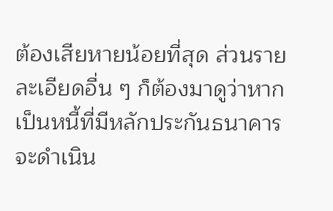ต้องเสียหายน้อยที่สุด ส่วนรายละเอียดอื่น ๆ ก็ต้องมาดูว่าหากเป็นหนี้ที่มีหลักประกันธนาคารจะดำเนิน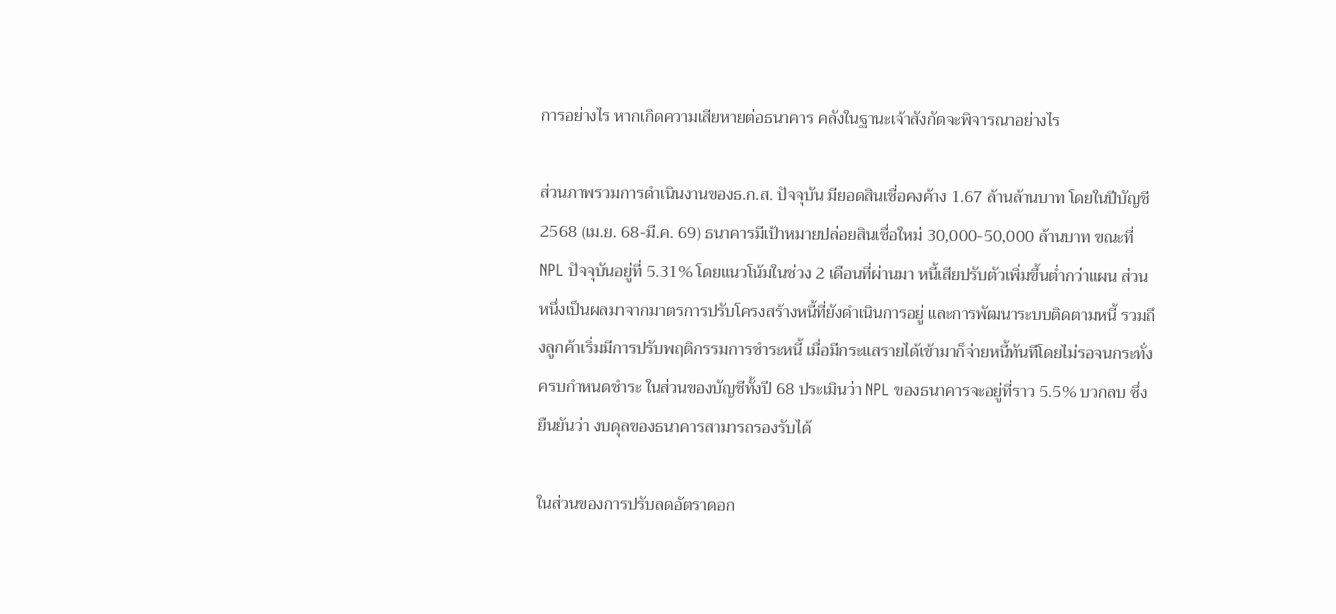การอย่างไร หากเกิดความเสียหายต่อธนาคาร คลังในฐานะเจ้าสังกัดจะพิจารณาอย่างไร

ส่วนภาพรวมการดำเนินงานของธ.ก.ส. ปัจจุบัน มียอดสินเชื่อคงค้าง 1.67 ล้านล้านบาท โดยในปีบัญชี 2568 (เม.ย. 68-มี.ค. 69) ธนาคารมีเป้าหมายปล่อยสินเชื่อใหม่ 30,000-50,000 ล้านบาท ขณะที่ NPL ปัจจุบันอยู่ที่ 5.31% โดยแนวโน้มในช่วง 2 เดือนที่ผ่านมา หนี้เสียปรับตัวเพิ่มขึ้นต่ำกว่าแผน ส่วนหนึ่งเป็นผลมาจากมาตรการปรับโครงสร้างหนี้ที่ยังดำเนินการอยู่ และการพัฒนาระบบติดตามหนี้ รวมถึงลูกค้าเริ่มมีการปรับพฤติกรรมการชำระหนี้ เมื่อมีกระแสรายได้เข้ามาก็จ่ายหนี้ทันทีโดยไม่รอจนกระทั่งครบกำหนดชำระ ในส่วนของบัญชีทั้งปี 68 ประเมินว่า NPL ของธนาคารจะอยู่ที่ราว 5.5% บวกลบ ซึ่งยืนยันว่า งบดุลของธนาคารสามารถรองรับได้

ในส่วนของการปรับลดอัตราดอก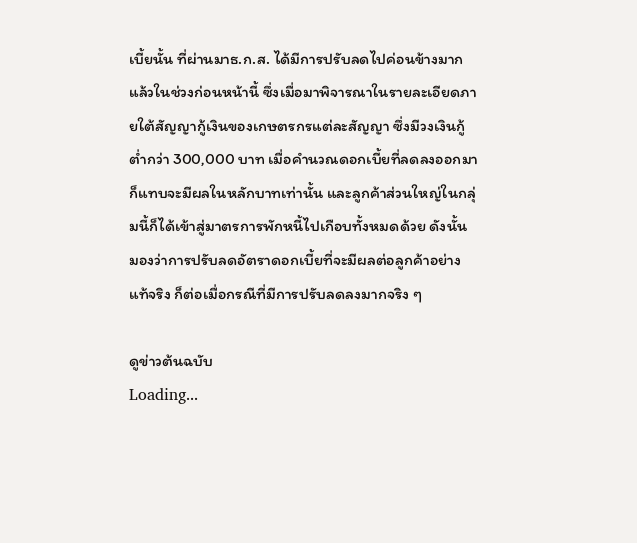เบี้ยนั้น ที่ผ่านมาธ.ก.ส. ได้มีการปรับลดไปค่อนข้างมากแล้วในช่วงก่อนหน้านี้ ซึ่งเมื่อมาพิจารณาในรายละเอียดภายใต้สัญญากู้เงินของเกษตรกรแต่ละสัญญา ซึ่งมีวงเงินกู้ต่ำกว่า 300,000 บาท เมื่อคำนวณดอกเบี้ยที่ลดลงออกมาก็แทบจะมีผลในหลักบาทเท่านั้น และลูกค้าส่วนใหญ่ในกลุ่มนี้ก็ได้เข้าสู่มาตรการพักหนี้ไปเกือบทั้งหมดด้วย ดังนั้น มองว่าการปรับลดอัตราดอกเบี้ยที่จะมีผลต่อลูกค้าอย่างแท้จริง ก็ต่อเมื่อกรณีที่มีการปรับลดลงมากจริง ๆ

ดูข่าวต้นฉบับ
Loading...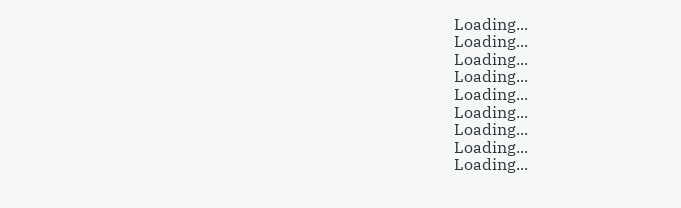Loading...
Loading...
Loading...
Loading...
Loading...
Loading...
Loading...
Loading...
Loading...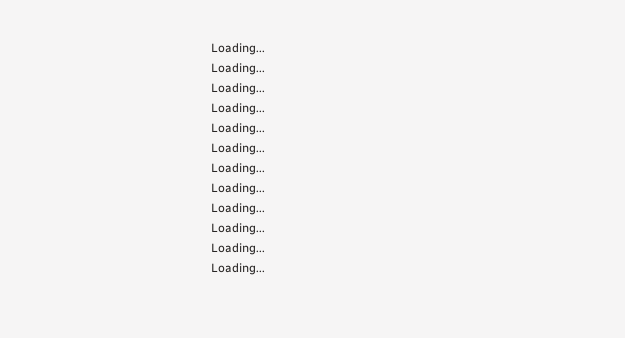Loading...
Loading...
Loading...
Loading...
Loading...
Loading...
Loading...
Loading...
Loading...
Loading...
Loading...
Loading...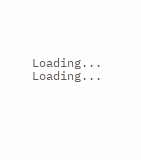Loading...
Loading...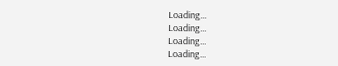Loading...
Loading...
Loading...
Loading...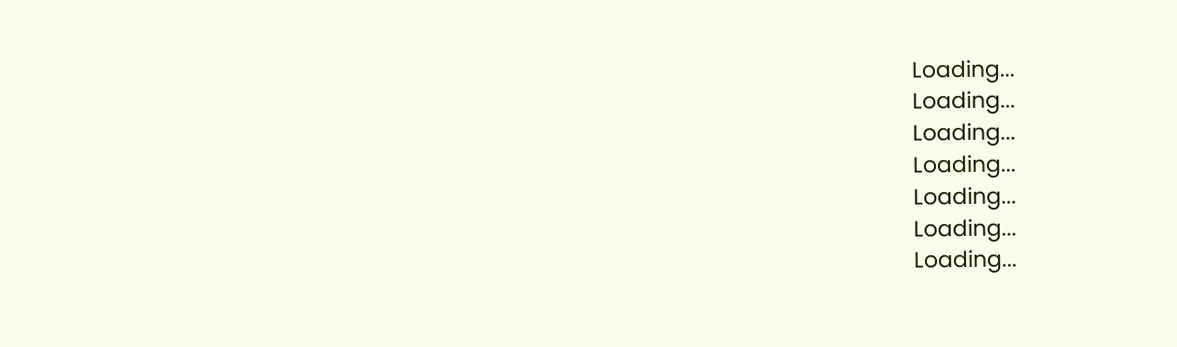Loading...
Loading...
Loading...
Loading...
Loading...
Loading...
Loading...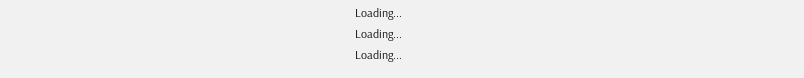Loading...
Loading...
Loading...